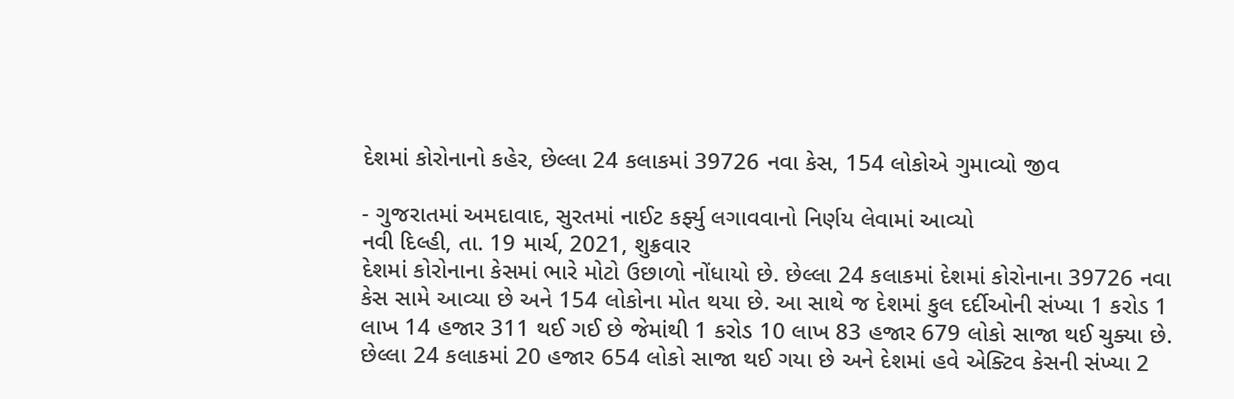દેશમાં કોરોનાનો કહેર, છેલ્લા 24 કલાકમાં 39726 નવા કેસ, 154 લોકોએ ગુમાવ્યો જીવ

- ગુજરાતમાં અમદાવાદ, સુરતમાં નાઈટ કર્ફ્યુ લગાવવાનો નિર્ણય લેવામાં આવ્યો
નવી દિલ્હી, તા. 19 માર્ચ, 2021, શુક્રવાર
દેશમાં કોરોનાના કેસમાં ભારે મોટો ઉછાળો નોંધાયો છે. છેલ્લા 24 કલાકમાં દેશમાં કોરોનાના 39726 નવા કેસ સામે આવ્યા છે અને 154 લોકોના મોત થયા છે. આ સાથે જ દેશમાં કુલ દર્દીઓની સંખ્યા 1 કરોડ 1 લાખ 14 હજાર 311 થઈ ગઈ છે જેમાંથી 1 કરોડ 10 લાખ 83 હજાર 679 લોકો સાજા થઈ ચુક્યા છે.
છેલ્લા 24 કલાકમાં 20 હજાર 654 લોકો સાજા થઈ ગયા છે અને દેશમાં હવે એક્ટિવ કેસની સંખ્યા 2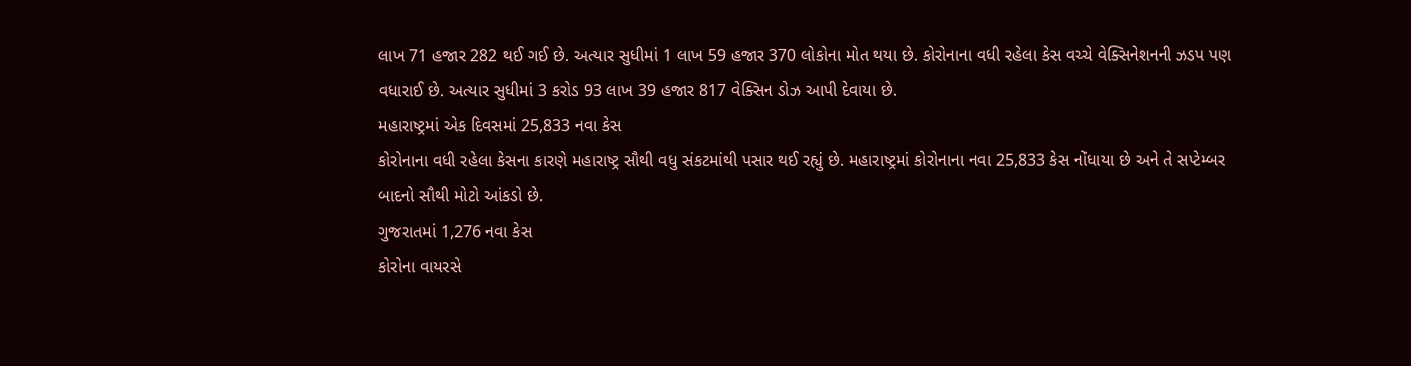લાખ 71 હજાર 282 થઈ ગઈ છે. અત્યાર સુધીમાં 1 લાખ 59 હજાર 370 લોકોના મોત થયા છે. કોરોનાના વધી રહેલા કેસ વચ્ચે વેક્સિનેશનની ઝડપ પણ વધારાઈ છે. અત્યાર સુધીમાં 3 કરોડ 93 લાખ 39 હજાર 817 વેક્સિન ડોઝ આપી દેવાયા છે.
મહારાષ્ટ્રમાં એક દિવસમાં 25,833 નવા કેસ
કોરોનાના વધી રહેલા કેસના કારણે મહારાષ્ટ્ર સૌથી વધુ સંકટમાંથી પસાર થઈ રહ્યું છે. મહારાષ્ટ્રમાં કોરોનાના નવા 25,833 કેસ નોંધાયા છે અને તે સપ્ટેમ્બર બાદનો સૌથી મોટો આંકડો છે.
ગુજરાતમાં 1,276 નવા કેસ
કોરોના વાયરસે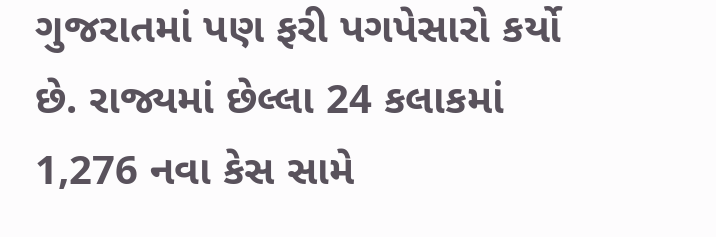ગુજરાતમાં પણ ફરી પગપેસારો કર્યો છે. રાજ્યમાં છેલ્લા 24 કલાકમાં 1,276 નવા કેસ સામે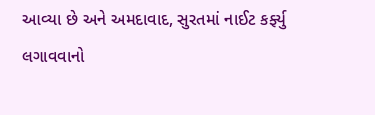આવ્યા છે અને અમદાવાદ, સુરતમાં નાઈટ કર્ફ્યુ લગાવવાનો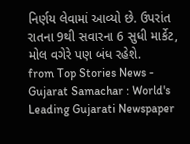નિર્ણય લેવામાં આવ્યો છે. ઉપરાંત રાતના 9થી સવારના 6 સુધી માર્કેટ, મોલ વગેરે પણ બંધ રહેશે.
from Top Stories News - Gujarat Samachar : World's Leading Gujarati Newspaper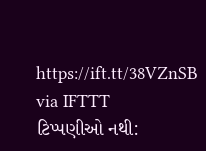https://ift.tt/38VZnSB
via IFTTT
ટિપ્પણીઓ નથી: